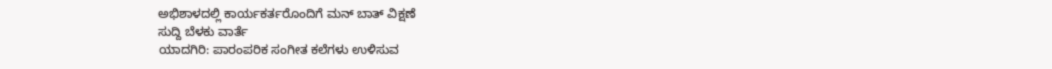ಅಭಿಶಾಳದಲ್ಲಿ ಕಾರ್ಯಕರ್ತರೊಂದಿಗೆ ಮನ್ ಬಾತ್ ವಿಕ್ಷಣೆ
ಸುದ್ದಿ ಬೆಳಕು ವಾರ್ತೆ
ಯಾದಗಿರಿ: ಪಾರಂಪರಿಕ ಸಂಗೀತ ಕಲೆಗಳು ಉಳಿಸುವ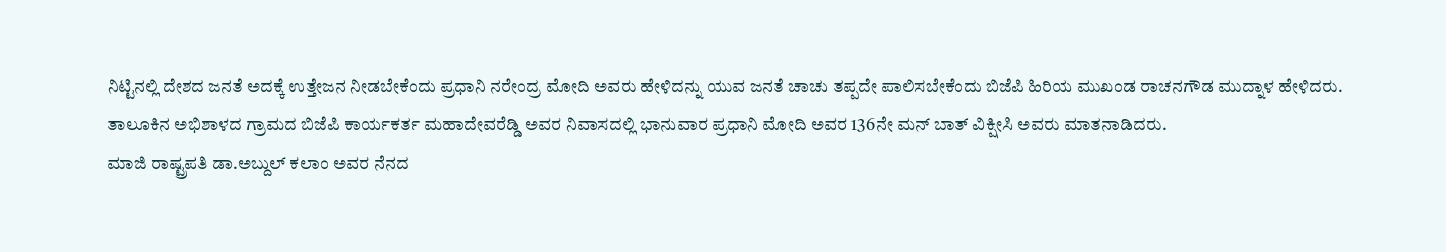ನಿಟ್ಟಿನಲ್ಲಿ ದೇಶದ ಜನತೆ ಅದಕ್ಕೆ ಉತ್ತೇಜನ ನೀಡಬೇಕೆಂದು ಪ್ರಧಾನಿ ನರೇಂದ್ರ ಮೋದಿ ಅವರು ಹೇಳಿದನ್ನು ಯುವ ಜನತೆ ಚಾಚು ತಪ್ಪದೇ ಪಾಲಿಸಬೇಕೆಂದು ಬಿಜೆಪಿ ಹಿರಿಯ ಮುಖಂಡ ರಾಚನಗೌಡ ಮುದ್ನಾಳ ಹೇಳಿದರು.
ತಾಲೂಕಿನ ಅಭಿಶಾಳದ ಗ್ರಾಮದ ಬಿಜೆಪಿ ಕಾರ್ಯಕರ್ತ ಮಹಾದೇವರೆಡ್ಡಿ ಅವರ ನಿವಾಸದಲ್ಲಿ ಭಾನುವಾರ ಪ್ರಧಾನಿ ಮೋದಿ ಅವರ 136ನೇ ಮನ್ ಬಾತ್ ವಿಕ್ಷೀಸಿ ಅವರು ಮಾತನಾಡಿದರು.
ಮಾಜಿ ರಾಷ್ಟ್ರಪತಿ ಡಾ.ಅಬ್ದುಲ್ ಕಲಾಂ ಅವರ ನೆನದ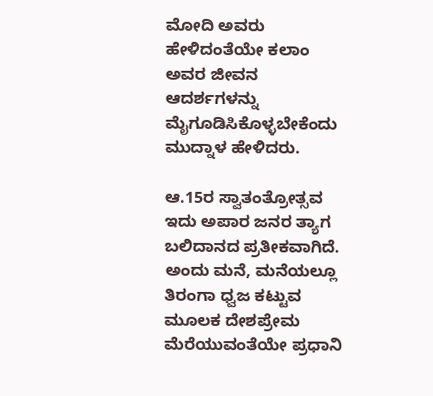ಮೋದಿ ಅವರು ಹೇಳಿದಂತೆಯೇ ಕಲಾಂ ಅವರ ಜೀವನ ಆದರ್ಶಗಳನ್ನು ಮೈಗೂಡಿಸಿಕೊಳ್ಳಬೇಕೆಂದು ಮುದ್ನಾಳ ಹೇಳಿದರು.

ಆ.15ರ ಸ್ವಾತಂತ್ರೋತ್ಸವ ಇದು ಅಪಾರ ಜನರ ತ್ಯಾಗ ಬಲಿದಾನದ ಪ್ರತೀಕವಾಗಿದೆ. ಅಂದು ಮನೆ, ಮನೆಯಲ್ಲೂ ತಿರಂಗಾ ಧ್ವಜ ಕಟ್ಟುವ ಮೂಲಕ ದೇಶಪ್ರೇಮ ಮೆರೆಯುವಂತೆಯೇ ಪ್ರಧಾನಿ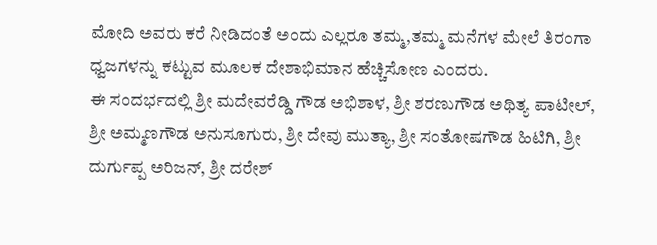ಮೋದಿ ಅವರು ಕರೆ ನೀಡಿದಂತೆ ಅಂದು ಎಲ್ಲರೂ ತಮ್ಮ,ತಮ್ಮ ಮನೆಗಳ ಮೇಲೆ ತಿರಂಗಾ ಧ್ವಜಗಳನ್ನು ಕಟ್ಟುವ ಮೂಲಕ ದೇಶಾಭಿಮಾನ ಹೆಚ್ಚಿಸೋಣ ಎಂದರು.
ಈ ಸಂದರ್ಭದಲ್ಲಿ ಶ್ರೀ ಮದೇವರೆಡ್ಡಿ ಗೌಡ ಅಭಿಶಾಳ, ಶ್ರೀ ಶರಣುಗೌಡ ಅಥಿತ್ಯ ಪಾಟೀಲ್, ಶ್ರೀ ಅಮ್ಮಣಗೌಡ ಅನುಸೂಗುರು, ಶ್ರೀ ದೇವು ಮುತ್ಯಾ, ಶ್ರೀ ಸಂತೋಷಗೌಡ ಹಿಟಿಗಿ, ಶ್ರೀ ದುರ್ಗುಪ್ಪ ಅರಿಜನ್, ಶ್ರೀ ದರೇಶ್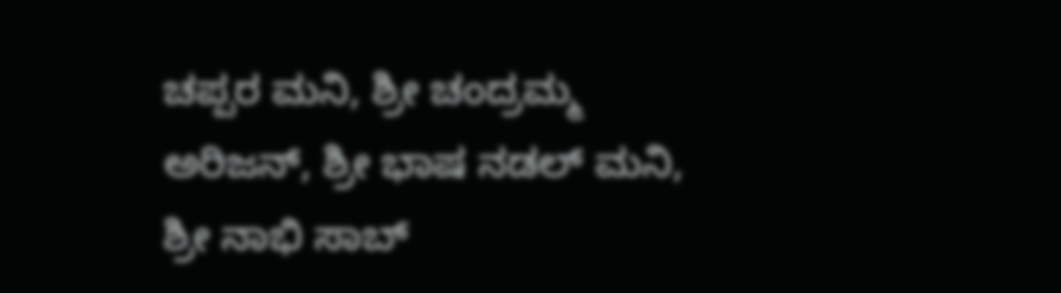ಚಪ್ಪರ ಮನಿ, ಶ್ರೀ ಚಂದ್ರಮ್ಮ ಅರಿಜನ್, ಶ್ರೀ ಭಾಷ ನಡಲ್ ಮನಿ, ಶ್ರೀ ನಾಭಿ ಸಾಬ್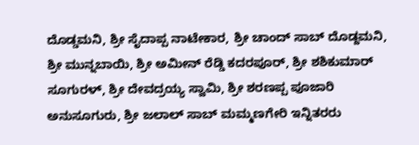ದೊಡ್ಡಮನಿ, ಶ್ರೀ ಸೈದಾಪ್ಪ ನಾಟೇಕಾರ, ಶ್ರೀ ಚಾಂದ್ ಸಾಬ್ ದೊಡ್ದಮನಿ, ಶ್ರೀ ಮುನ್ನಬಾಯಿ, ಶ್ರೀ ಅಮೀನ್ ರೆಡ್ಡಿ ಕದರಪೂರ್, ಶ್ರೀ ಶಶಿಕುಮಾರ್ ಸೂಗುರಳ್, ಶ್ರೀ ದೇವದ್ರಯ್ಯ ಸ್ವಾಮಿ, ಶ್ರೀ ಶರಣಪ್ಪ ಪೂಜಾರಿ ಅನುಸೂಗುರು, ಶ್ರೀ ಜಲಾಲ್ ಸಾಬ್ ಮಮ್ಮಣಗೇರಿ ಇನ್ನಿತರರು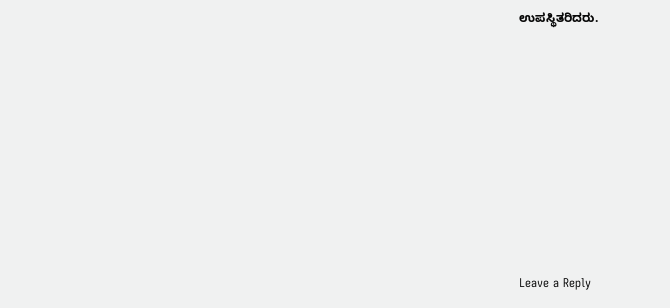ಉಪಸ್ಥಿತರಿದರು.












Leave a Reply